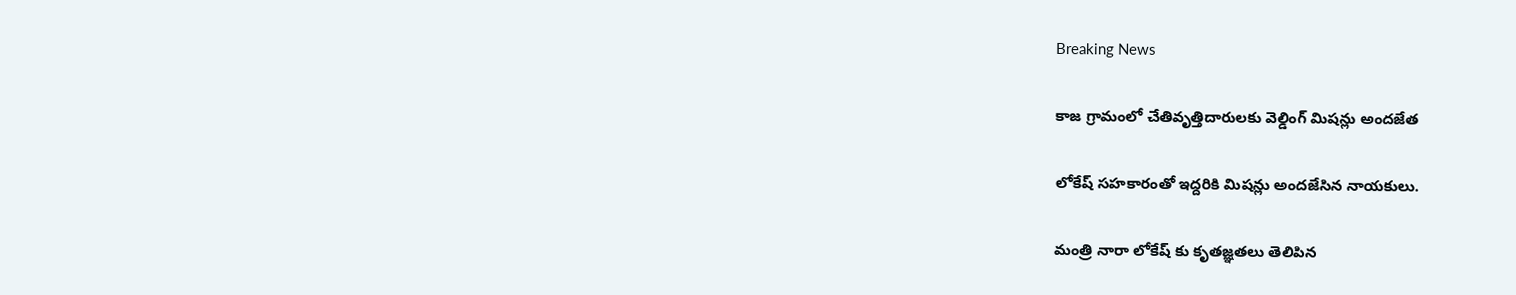Breaking News

కాజ గ్రామంలో చేతివృత్తిదారులకు వెల్డింగ్ మిషన్లు అందజేత

లోకేష్ సహకారంతో ఇద్దరికి మిషన్లు అందజేసిన నాయకులు.

మంత్రి నారా లోకేష్ కు కృతజ్ఞతలు తెలిపిన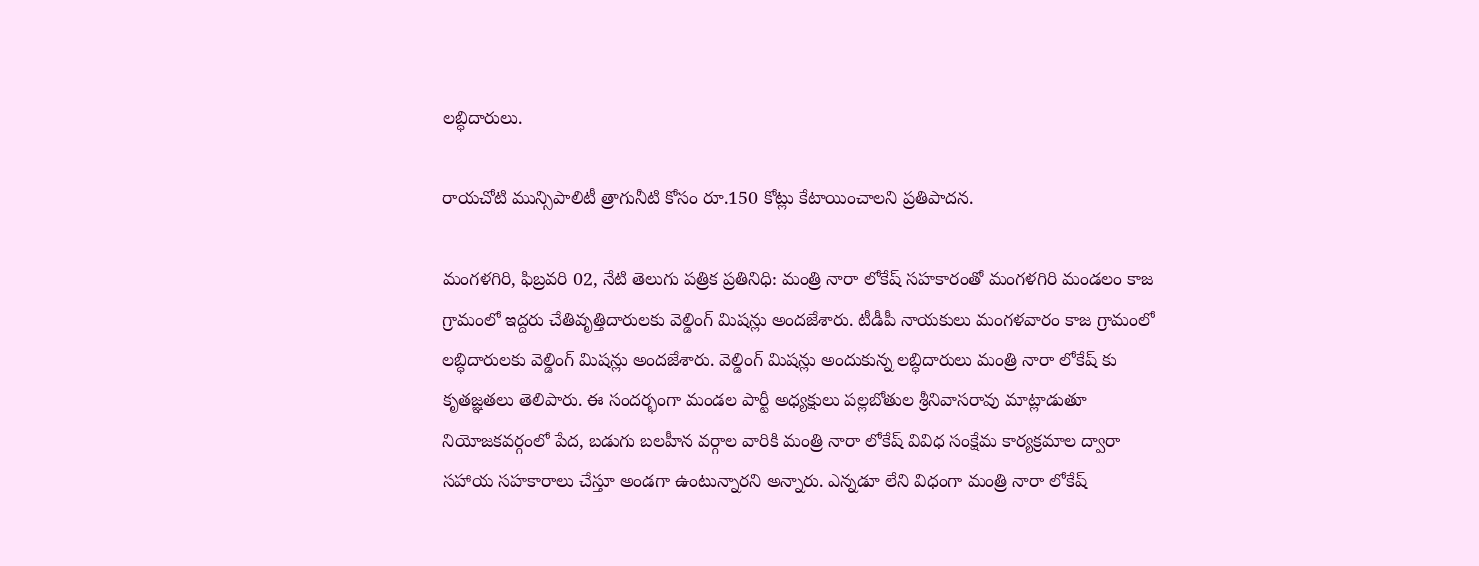లబ్ధిదారులు.

రాయచోటి మున్సిపాలిటీ త్రాగునీటి కోసం రూ.150 కోట్లు కేటాయించాలని ప్రతిపాదన.

మంగళగిరి, ఫిబ్రవరి 02, నేటి తెలుగు పత్రిక ప్రతినిధి: మంత్రి నారా లోకేష్ సహకారంతో మంగళగిరి మండలం కాజ గ్రామంలో ఇద్దరు చేతివృత్తిదారులకు వెల్డింగ్ మిషన్లు అందజేశారు. టీడీపీ నాయకులు మంగళవారం కాజ గ్రామంలో లబ్ధిదారులకు వెల్డింగ్ మిషన్లు అందజేశారు. వెల్డింగ్ మిషన్లు అందుకున్న లబ్ధిదారులు మంత్రి నారా లోకేష్ కు కృతజ్ఞతలు తెలిపారు. ఈ సందర్భంగా మండల పార్టీ అధ్యక్షులు పల్లబోతుల శ్రీనివాసరావు మాట్లాడుతూ నియోజకవర్గంలో పేద, బడుగు బలహీన వర్గాల వారికి మంత్రి నారా లోకేష్ వివిధ సంక్షేమ కార్యక్రమాల ద్వారా సహాయ సహకారాలు చేస్తూ అండగా ఉంటున్నారని అన్నారు. ఎన్నడూ లేని విధంగా మంత్రి నారా లోకేష్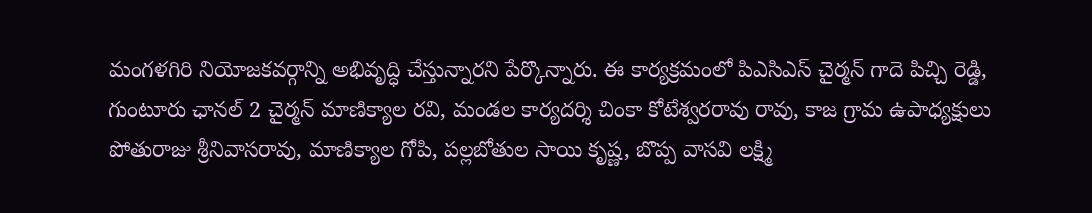మంగళగిరి నియోజకవర్గాన్ని అభివృద్ధి చేస్తున్నారని పేర్కొన్నారు. ఈ కార్యక్రమంలో పిఎసిఎస్ చైర్మన్ గాదె పిచ్చి రెడ్డి, గుంటూరు ఛానల్ 2 చైర్మన్ మాణిక్యాల రవి, మండల కార్యదర్శి చింకా కోటేశ్వరరావు రావు, కాజ గ్రామ ఉపాధ్యక్షులు పోతురాజు శ్రీనివాసరావు, మాణిక్యాల గోపి, పల్లబోతుల సాయి కృష్ణ, బొప్ప వాసవి లక్ష్మి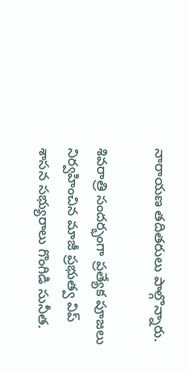నారాయణ తదితరులు పాల్గొన్నారు.

శివరాత్రి సందర్భంగా ప్రత్యేక పూజలు నిర్వహించిన మాజీ ప్రభుత్వ విప్ శాసన సభ్యురాలు గొంగిడి సునీత.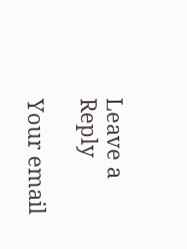Leave a Reply

Your email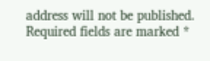address will not be published. Required fields are marked *